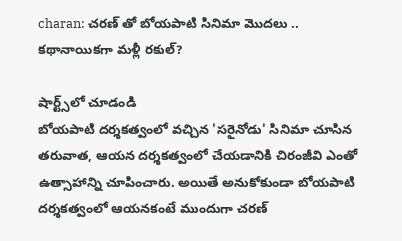charan: చరణ్ తో బోయపాటి సినిమా మొదలు .. కథానాయికగా మళ్లీ రకుల్?

షార్ట్స్‌లో చూడండి
బోయపాటి దర్శకత్వంలో వచ్చిన 'సరైనోడు' సినిమా చూసిన తరువాత, ఆయన దర్శకత్వంలో చేయడానికి చిరంజీవి ఎంతో ఉత్సాహాన్ని చూపించారు. అయితే అనుకోకుండా బోయపాటి దర్శకత్వంలో ఆయనకంటే ముందుగా చరణ్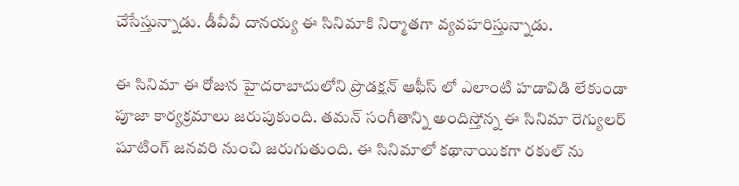చేసేస్తున్నాడు. డీవీవీ దానయ్య ఈ సినిమాకి నిర్మాతగా వ్యవహరిస్తున్నాడు.

ఈ సినిమా ఈ రోజున హైదరాబాదులోని ప్రొడక్షన్ ఆఫీస్ లో ఎలాంటి హడావిడి లేకుండా పూజా కార్యక్రమాలు జరుపుకుంది. తమన్ సంగీతాన్ని అందిస్తోన్న ఈ సినిమా రెగ్యులర్ షూటింగ్ జనవరి నుంచి జరుగుతుంది. ఈ సినిమాలో కథానాయికగా రకుల్ ను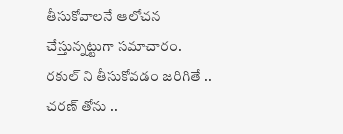తీసుకోవాలనే ఆలోచన చేస్తున్నట్టుగా సమాచారం. రకుల్ ని తీసుకోవడం జరిగితే .. చరణ్ తోను ..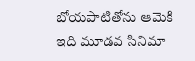బోయపాటితోను ఆమెకి ఇది మూడవ సినిమా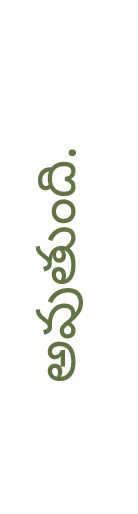అవుతుంది.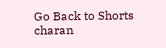Go Back to Shorts
charan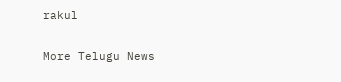rakul

More Telugu News